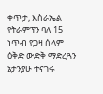ቀጥታ, እስራኤል የትራምፕን ባለ 15 ነጥብ የጋዛ ሰላም ዕቅድ ውድቅ ማድረጓን ኔታንያሁ ተናገሩ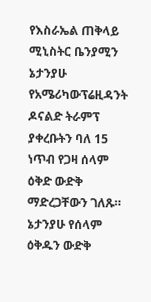የእስራኤል ጠቅላይ ሚኒስትር ቤንያሚን ኔታንያሁ የአሜሪካውፕሬዚዳንት ዶናልድ ትራምፕ ያቀረቡትን ባለ 15 ነጥብ የጋዛ ሰላም ዕቅድ ውድቅ ማድረጋቸውን ገለጹ። ኔታንያሁ የሰላም ዕቅዱን ውድቅ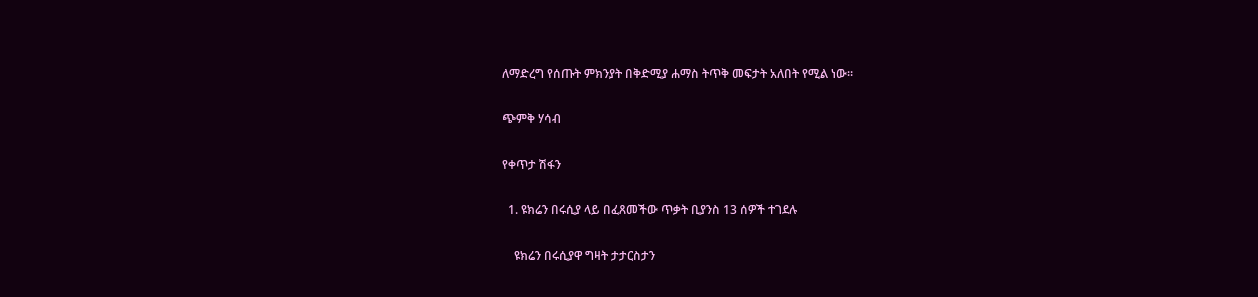ለማድረግ የሰጡት ምክንያት በቅድሚያ ሐማስ ትጥቅ መፍታት አለበት የሚል ነው።

ጭምቅ ሃሳብ

የቀጥታ ሽፋን

  1. ዩክሬን በሩሲያ ላይ በፈጸመችው ጥቃት ቢያንስ 13 ሰዎች ተገደሉ

    ዩክሬን በሩሲያዋ ግዛት ታታርስታን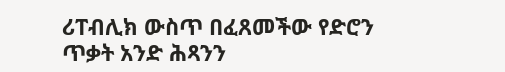ሪፐብሊክ ውስጥ በፈጸመችው የድሮን ጥቃት አንድ ሕጻንን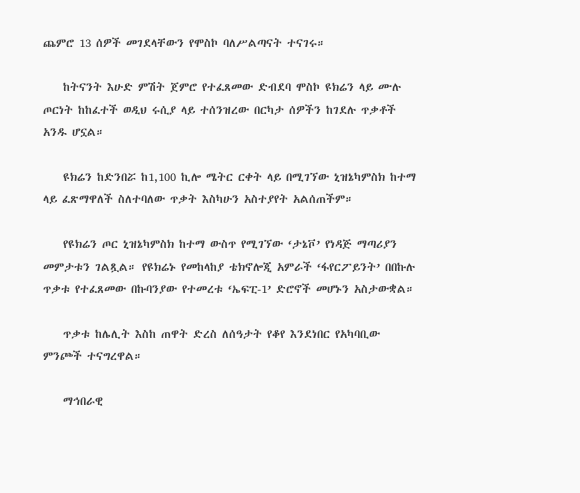ጨምሮ 13 ሰዎች መገደላቸውን የሞስኮ ባለሥልጣናት ተናገሩ።

    ከትናንት እሁድ ምሽት ጀምሮ የተፈጸመው ድብደባ ሞስኮ ዩክሬን ላይ ሙሉ ጦርነት ከከፈተች ወዲህ ሩሲያ ላይ ተሰንዝረው በርካታ ሰዎችን ከገደሉ ጥቃቶች አንዱ ሆኗል።

    ዩክሬን ከድንበሯ ከ1,100 ኪሎ ሜትር ርቀት ላይ በሚገኘው ኒዝኔካምስክ ከተማ ላይ ፈጽማዋለች ስለተባለው ጥቃት እስካሁን አስተያየት አልሰጠችም።

    የዩክሬን ጦር ኒዝኔካምስክ ከተማ ውስጥ የሚገኘው ‘ታኔቮ’ የነዳጅ ማጣሪያን መምታቱን ገልጿል። የዩክሬኑ የመከላከያ ቴክኖሎጂ አምራች ‘ፋየርፖይንት’ በበኩሉ ጥቃቱ የተፈጸመው በኩባንያው የተመረቱ ‘ኤፍፒ-1’ ድሮኖች መሆኑን አስታውቋል።

    ጥቃቱ ከሌሊት እስከ ጠዋት ድረስ ለሰዓታት የቆየ እንደነበር የአካባቢው ምንጮች ተናግረዋል።

    ማኅበራዊ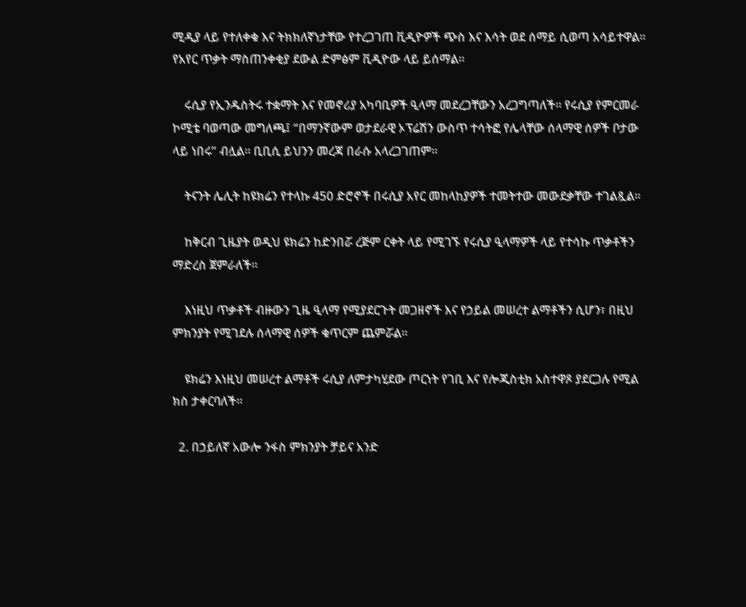ሚዲያ ላይ የተለቀቁ እና ትክክለኛነታቸው የተረጋገጠ ቪዲዮዎች ጭስ እና እሳት ወደ ሰማይ ሲወጣ አሳይተዋል። የአየር ጥቃት ማስጠንቀቂያ ደውል ድምፅም ቪዲዮው ላይ ይሰማል።

    ሩሲያ የኢንዱስትሩ ተቋማት እና የመኖሪያ አካባቢዎች ዒላማ መደረጋቸውን አረጋግጣለች። የሩሲያ የምርመራ ኮሚቴ ባወጣው መግለጫ፤ “በማንኛውም ወታደራዊ ኦፕሬሽን ውስጥ ተሳትፎ የሌላቸው ሰላማዊ ሰዎች ቦታው ላይ ነበሩ” ብሏል። ቢቢሲ ይህንን መረጃ በራሱ አላረጋገጠም።

    ትናንት ሌሊት ከዩክሬን የተላኩ 450 ድሮኖች በሩሲያ አየር መከላከያዎች ተመትተው መውደቃቸው ተገልጿል።

    ከቅርብ ጊዜያት ወዲህ ዩክሬን ከድንበሯ ረጅም ርቀት ላይ የሚገኙ የሩሲያ ዒላማዎች ላይ የተሳኩ ጥቃቶችን ማድረስ ጀምራለች።

    እነዚህ ጥቃቶች ብዙውን ጊዜ ዒላማ የሚያደርጉት መጋዘኖች እና የኃይል መሠረተ ልማቶችን ሲሆን፣ በዚህ ምክንያት የሚገደሉ ሰላማዊ ሰዎች ቁጥርም ጨምሯል።

    ዩክሬን እነዚህ መሠረተ ልማቶች ሩሲያ ለምታካሂደው ጦርነት የገቢ እና የሎጂስቲክ አስተዋጾ ያደርጋሉ የሚል ክስ ታቀርባለች።

  2. በኃይለኛ አውሎ ንፋስ ምክንያት ቻይና አንድ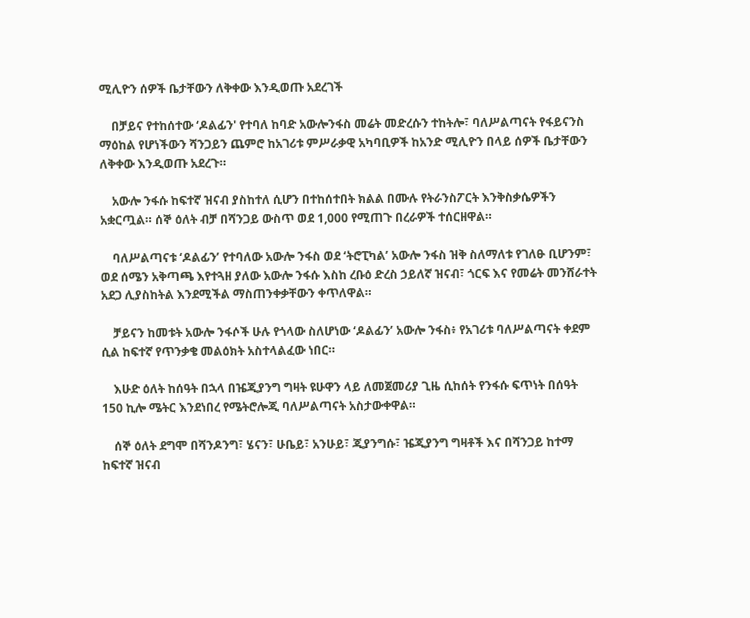ሚሊዮን ሰዎች ቤታቸውን ለቅቀው እንዲወጡ አደረገች

    በቻይና የተከሰተው ‘ዶልፊን' የተባለ ከባድ አውሎንፋስ መሬት መድረሱን ተከትሎ፣ ባለሥልጣናት የፋይናንስ ማዕከል የሆነችውን ሻንጋይን ጨምሮ ከአገሪቱ ምሥራቃዊ አካባቢዎች ከአንድ ሚሊዮን በላይ ሰዎች ቤታቸውን ለቅቀው እንዲወጡ አደረጉ።

    አውሎ ንፋሱ ከፍተኛ ዝናብ ያስከተለ ሲሆን በተከሰተበት ክልል በሙሉ የትራንስፖርት እንቅስቃሴዎችን አቋርጧል። ሰኞ ዕለት ብቻ በሻንጋይ ውስጥ ወደ 1,000 የሚጠጉ በረራዎች ተሰርዘዋል።

    ባለሥልጣናቱ ‘ዶልፊን’ የተባለው አውሎ ንፋስ ወደ ‘ትሮፒካል’ አውሎ ንፋስ ዝቅ ስለማለቱ የገለፁ ቢሆንም፣ ወደ ሰሜን አቅጣጫ እየተጓዘ ያለው አውሎ ንፋሱ እስከ ረቡዕ ድረስ ኃይለኛ ዝናብ፣ ጎርፍ እና የመሬት መንሸራተት አደጋ ሊያስከትል እንደሚችል ማስጠንቀቃቸውን ቀጥለዋል።

    ቻይናን ከመቱት አውሎ ንፋሶች ሁሉ የጎላው ስለሆነው ‘ዶልፊን’ አውሎ ንፋስ፥ የአገሪቱ ባለሥልጣናት ቀደም ሲል ከፍተኛ የጥንቃቄ መልዕክት አስተላልፈው ነበር።

    እሁድ ዕለት ከሰዓት በኋላ በዤጂያንግ ግዛት ዩሁዋን ላይ ለመጀመሪያ ጊዜ ሲከሰት የንፋሱ ፍጥነት በሰዓት 150 ኪሎ ሜትር እንደነበረ የሜትሮሎጂ ባለሥልጣናት አስታውቀዋል።

    ሰኞ ዕለት ደግሞ በሻንዶንግ፣ ሄናን፣ ሁቤይ፣ አንሁይ፣ ጂያንግሱ፣ ዤጂያንግ ግዛቶች እና በሻንጋይ ከተማ ከፍተኛ ዝናብ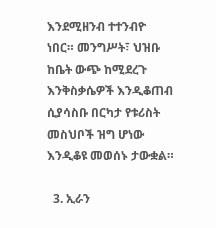እንደሚዘንብ ተተንብዮ ነበር። መንግሥት፣ ህዝቡ ከቤት ውጭ ከሚደረጉ እንቅስቃሴዎች እንዲቆጠብ ሲያሳስቡ በርካታ የቱሪስት መስህቦች ዝግ ሆነው እንዲቆዩ መወሰኑ ታውቋል።

  3. ኢራን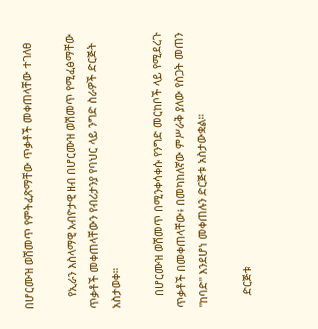በሆርሙዝ ወሽመጥ የምትፈጽማቸው ጥቃቶች መቀጠላቸው ተገለፀ

    የኢራን እስላማዊ አብዮታዊ ዘብ በሆርሙዝ ወሽመጥ የሚፈፅማቸው ጥቃቶች መቀጠላቸውን የብሪታንያ የባህር ላይ ንግድ ስራዎች ድርጅት አስታወቀ።

    በሆርሙዝ ወሽመጥ በሚንቀሳቀሱ የንግድ መርከቦች ላይ የሚደረጉ ጥቃቶች በመቀጠላቸው፥ በመካከለኛው ምሥራቅ ያለው የስጋት መጠን "ከባድ" እንደሆነ መቀጠሉን ድርጅቱ አስታውቋል።

    ድርጅቱ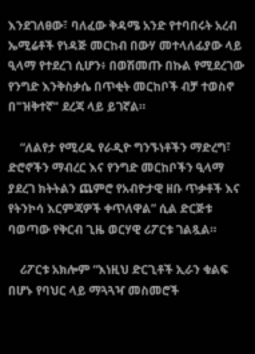እንደገለፀው፣ ባለፈው ቅዳሜ አንድ የተባበሩት አረብ ኤሚሬቶች የነዳጅ መርከብ በውሃ መተላለፊያው ላይ ዒላማ የተደረገ ሲሆን፥ በወሽመጡ በኩል የሚደረገው የንግድ እንቅስቃሴ በጥቂት መርከቦች ብቻ ተወስኖ በ"ዝቅተኛ" ደረጃ ላይ ይገኛል።

    “ለልየታ የሚረዱ የራዲዮ ግንኙነቶችን ማድረግ፣ ድሮኖችን ማብረር እና የንግድ መርከቦችን ዒላማ ያደረገ ክትትልን ጨምሮ የአብዮታዊ ዘቡ ጥቃቶች እና የትንኮሳ እርምጃዎች ቀጥለዋል” ሲል ድርጅቱ ባወጣው የቅርብ ጊዜ ወርሃዊ ሪፖርቱ ገልጿል።

    ሪፖርቱ አክሎም “እነዚህ ድርጊቶች ኢራን ቁልፍ በሆኑ የባህር ላይ ማጓጓዣ መስመሮች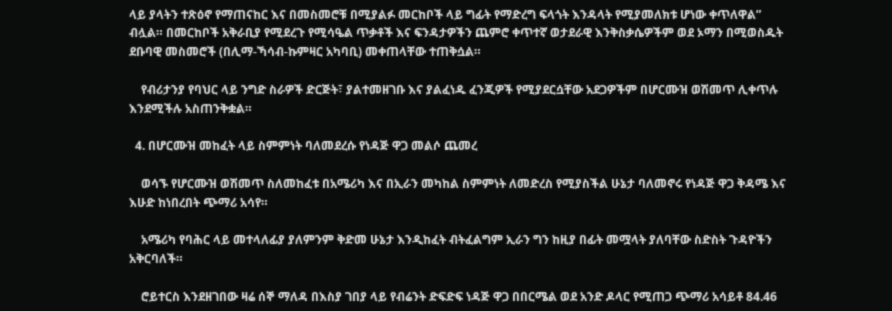ላይ ያላትን ተጽዕኖ የማጠናከር እና በመስመሮቹ በሚያልፉ መርከቦች ላይ ግፊት የማድረግ ፍላጎት እንዳላት የሚያመለክቱ ሆነው ቀጥለዋል” ብሏል። በመርከቦች አቅራቢያ የሚደረጉ የሚሳዔል ጥቃቶች እና ፍንዳታዎችን ጨምሮ ቀጥተኛ ወታደራዊ እንቅስቃሴዎችም ወደ ኦማን በሚወስዱት ደቡባዊ መስመሮች (በሊማ-ኻሳብ-ኩምዛር አካባቢ) መቀጠላቸው ተጠቅሷል።

    የብሪታንያ የባህር ላይ ንግድ ስራዎች ድርጅት፣ ያልተመዘገቡ እና ያልፈነዱ ፈንጂዎች የሚያደርሷቸው አደጋዎችም በሆርሙዝ ወሽመጥ ሊቀጥሉ እንደሚችሉ አስጠንቅቋል።

  4. በሆርሙዝ መከፈት ላይ ስምምነት ባለመደረሱ የነዳጅ ዋጋ መልሶ ጨመረ

    ወሳኙ የሆርሙዝ ወሽመጥ ስለመከፈቱ በአሜሪካ እና በኢራን መካከል ስምምነት ለመድረስ የሚያስችል ሁኔታ ባለመኖሩ የነዳጅ ዋጋ ቅዳሜ እና እሁድ ከነበረበት ጭማሪ አሳየ።

    አሜሪካ የባሕር ላይ መተላለፊያ ያለምንም ቅድመ ሁኔታ እንዲከፈት ብትፈልግም ኢራን ግን ከዚያ በፊት መሟላት ያለባቸው ስድስት ጉዳዮችን አቅርባለች።

    ሮይተርስ እንደዘገበው ዛሬ ሰኞ ማለዳ በእስያ ገበያ ላይ የብሬንት ድፍድፍ ነዳጅ ዋጋ በበርሜል ወደ አንድ ዶላር የሚጠጋ ጭማሪ አሳይቶ 84.46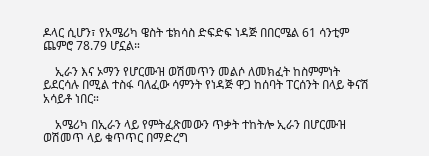ዶላር ሲሆን፣ የአሜሪካ ዌስት ቴክሳስ ድፍድፍ ነዳጅ በበርሜል 61 ሳንቲም ጨምሮ 78.79 ሆኗል።

    ኢራን እና ኦማን የሆርሙዝ ወሽመጥን መልሶ ለመክፈት ከስምምነት ይደርሳሉ በሚል ተስፋ ባለፈው ሳምንት የነዳጅ ዋጋ ከሰባት ፐርሰንት በላይ ቅናሽ አሳይቶ ነበር።

    አሜሪካ በኢራን ላይ የምትፈጽመውን ጥቃት ተከትሎ ኢራን በሆርሙዝ ወሽመጥ ላይ ቁጥጥር በማድረግ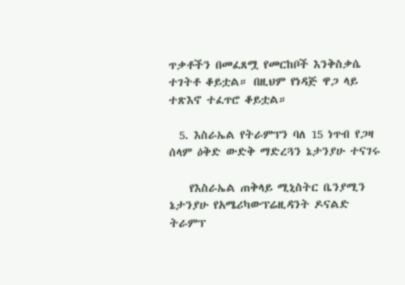ጥቃቶችን በመፈጸሟ የመርከቦች እንቅስቃሴ ተገትቶ ቆይቷል። በዚህም የነዳጅ ዋጋ ላይ ተጽእኖ ተፈጥሮ ቆይቷል።

  5. እስራኤል የትራምፕን ባለ 15 ነጥብ የጋዛ ሰላም ዕቅድ ውድቅ ማድረጓን ኔታንያሁ ተናገሩ

    የእስራኤል ጠቅላይ ሚኒስትር ቤንያሚን ኔታንያሁ የአሜሪካውፕሬዚዳንት ዶናልድ ትራምፕ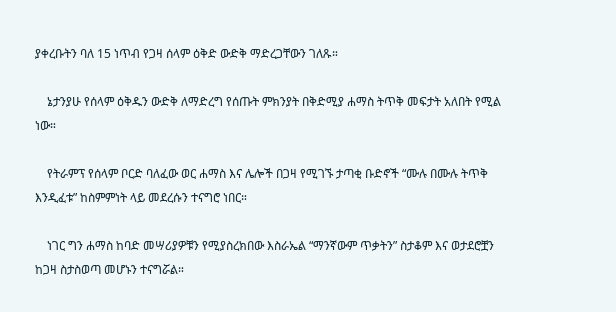ያቀረቡትን ባለ 15 ነጥብ የጋዛ ሰላም ዕቅድ ውድቅ ማድረጋቸውን ገለጹ።

    ኔታንያሁ የሰላም ዕቅዱን ውድቅ ለማድረግ የሰጡት ምክንያት በቅድሚያ ሐማስ ትጥቅ መፍታት አለበት የሚል ነው።

    የትራምፕ የሰላም ቦርድ ባለፈው ወር ሐማስ እና ሌሎች በጋዛ የሚገኙ ታጣቂ ቡድኖች “ሙሉ በሙሉ ትጥቅ እንዲፈቱ” ከስምምነት ላይ መደረሱን ተናግሮ ነበር።

    ነገር ግን ሐማስ ከባድ መሣሪያዎቹን የሚያስረክበው እስራኤል “ማንኛውም ጥቃትን” ስታቆም እና ወታደሮቿን ከጋዛ ስታስወጣ መሆኑን ተናግሯል።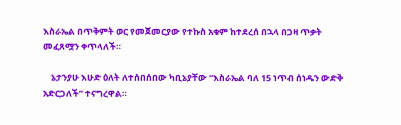እስራኤል በጥቅምት ወር የመጀመርያው የተኩስ አቁም ከተደረሰ በኋላ በጋዛ ጥቃት መፈጸሟን ቀጥላለች።

    ኔታንያሁ እሁድ ዕለት ለተሰበሰበው ካቢኔያቸው “እስራኤል ባለ 15 ነጥብ ሰነዱን ውድቅ አድርጋለች” ተናግረዋል።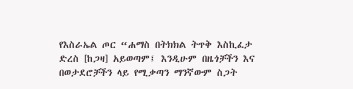የእስራኤል ጦር “ሐማስ በትክክል ትጥቅ እስኪፈታ ድረስ [ከጋዛ] አይወጣም፤ እንዲሁም በዜጎቻችን እና በወታደሮቻችን ላይ የሚቃጣን ማንኛውም ስጋት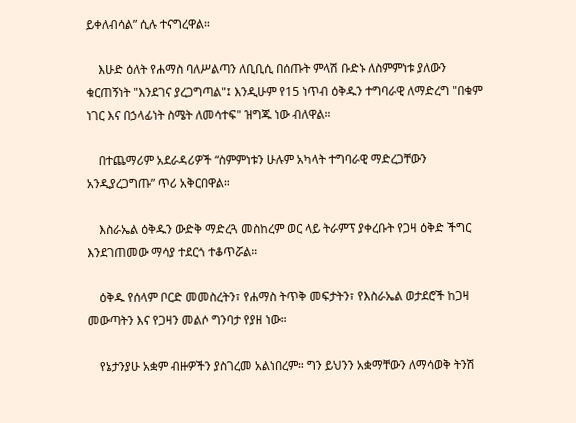ይቀለብሳል” ሲሉ ተናግረዋል።

    እሁድ ዕለት የሐማስ ባለሥልጣን ለቢቢሲ በሰጡት ምላሽ ቡድኑ ለስምምነቱ ያለውን ቁርጠኝነት "እንደገና ያረጋግጣል"፤ እንዲሁም የ15 ነጥብ ዕቅዱን ተግባራዊ ለማድረግ "በቁም ነገር እና በኃላፊነት ስሜት ለመሳተፍ" ዝግጁ ነው ብለዋል።

    በተጨማሪም አደራዳሪዎች “ስምምነቱን ሁሉም አካላት ተግባራዊ ማድረጋቸውን አንዲያረጋግጡ” ጥሪ አቅርበዋል።

    እስራኤል ዕቅዱን ውድቅ ማድረጓ መስከረም ወር ላይ ትራምፕ ያቀረቡት የጋዛ ዕቅድ ችግር እንደገጠመው ማሳያ ተደርጎ ተቆጥሯል።

    ዕቅዱ የሰላም ቦርድ መመስረትን፣ የሐማስ ትጥቅ መፍታትን፣ የእስራኤል ወታደሮች ከጋዛ መውጣትን እና የጋዛን መልሶ ግንባታ የያዘ ነው።

    የኔታንያሁ አቋም ብዙዎችን ያስገረመ አልነበረም። ግን ይህንን አቋማቸውን ለማሳወቅ ትንሽ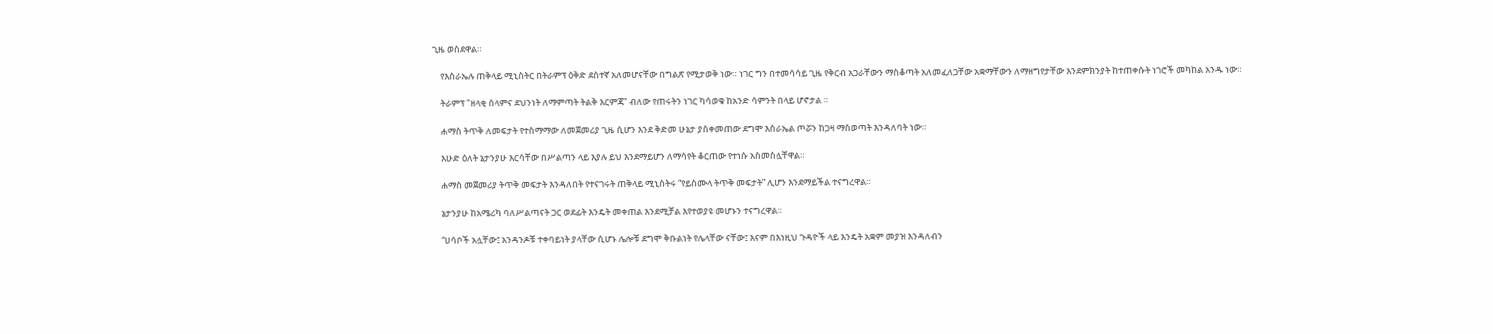ጊዜ ወስደዋል።

    የእስራኤሉ ጠቅላይ ሚኒስትር በትራምፕ ዕቅድ ደስተኛ አለመሆናቸው በግልጽ የሚታወቅ ነው። ነገር ግን በተመሳሳይ ጊዜ የቅርብ አጋራቸውን ማስቆጣት አለመፈለጋቸው አቋማቸውን ለማዘግየታቸው እንደምክንያት ከተጠቀሱት ነገሮች መካከል አንዱ ነው።

    ትራምፕ "ዘላቂ ሰላምና ደህንነት ለማምጣት ትልቅ እርምጃ" ብለው የጠሩትን ነገር ካሳወቁ ከአንድ ሳምንት በላይ ሆኖታል ።

    ሐማስ ትጥቅ ለመፍታት የተስማማው ለመጀመሪያ ጊዜ ሲሆን እንደ ቅድመ ሁኔታ ያስቀመጠው ደግሞ እስራኤል ጦሯን ከጋዛ ማስወጣት እንዳለባት ነው።

    እሁድ ዕለት ኔታንያሁ እርሳቸው በሥልጣን ላይ እያሉ ይህ እንደማይሆን ለማሳየት ቆርጠው የተነሱ አስመስሏቸዋል።

    ሐማስ መጀመሪያ ትጥቅ መፍታት እንዳለበት የተናገሩት ጠቅላይ ሚኒስትሩ “የይስሙላ ትጥቅ መፍታት” ሊሆን እንደማይችል ተናግረዋል።

    ኔታንያሁ ከአሜሪካ ባለሥልጣናት ጋር ወደፊት እንዴት መቀጠል እንደሚቻል እየተወያዩ መሆኑን ተናግረዋል።

    “ሀሳቦች አሏቸው፤ አንዳንዶቹ ተቀባይነት ያላቸው ሲሆኑ ሌሎቹ ደግሞ ቅቡልነት የሌላቸው ናቸው፤ እናም በእነዚህ ጉዳዮች ላይ እንዴት አቋም መያዝ እንዳለብን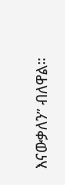እናውቃለን” ብለዋል።